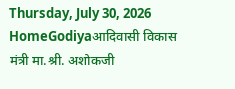Thursday, July 30, 2026
HomeGodiyaआदिवासी विकास मंत्री मा.श्री. अशोकजी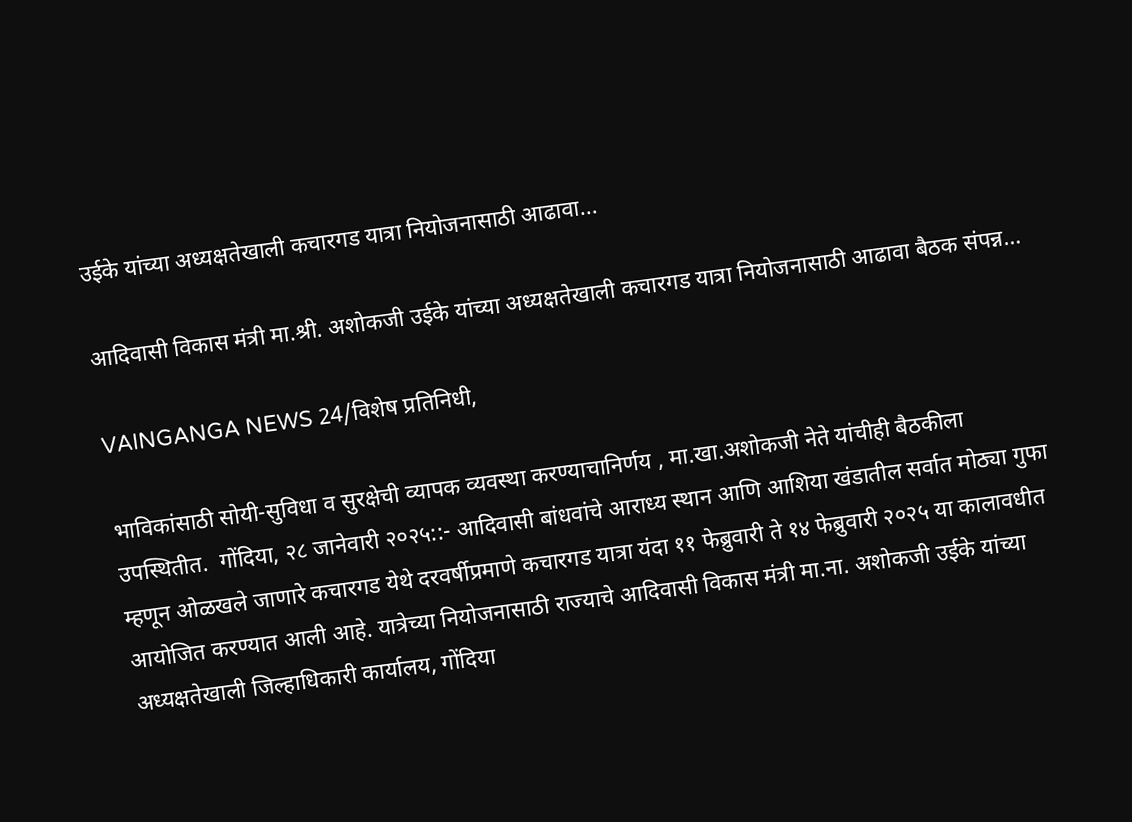उईके यांच्या अध्यक्षतेखाली कचारगड यात्रा नियोजनासाठी आढावा...

आदिवासी विकास मंत्री मा.श्री. अशोकजी उईके यांच्या अध्यक्षतेखाली कचारगड यात्रा नियोजनासाठी आढावा बैठक संपन्न…

VAINGANGA NEWS 24/विशेष प्रतिनिधी,

भाविकांसाठी सोयी-सुविधा व सुरक्षेची व्यापक व्यवस्था करण्याचानिर्णय , मा.खा.अशोकजी नेते यांचीही बैठकीला उपस्थितीत.  गोंदिया, २८ जानेवारी २०२५::- आदिवासी बांधवांचे आराध्य स्थान आणि आशिया खंडातील सर्वात मोठ्या गुफा म्हणून ओळखले जाणारे कचारगड येथे दरवर्षीप्रमाणे कचारगड यात्रा यंदा ११ फेब्रुवारी ते १४ फेब्रुवारी २०२५ या कालावधीत आयोजित करण्यात आली आहे. यात्रेच्या नियोजनासाठी राज्याचे आदिवासी विकास मंत्री मा.ना. अशोकजी उईके यांच्या अध्यक्षतेखाली जिल्हाधिकारी कार्यालय, गोंदिया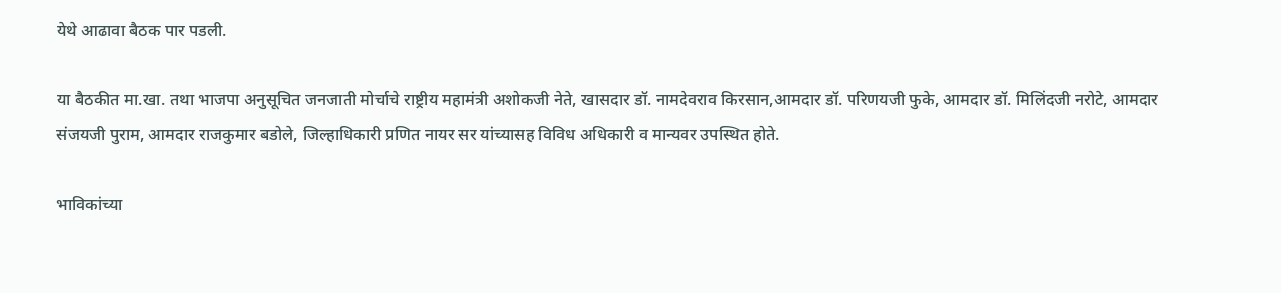येथे आढावा बैठक पार पडली.

या बैठकीत मा.खा. तथा भाजपा अनुसूचित जनजाती मोर्चाचे राष्ट्रीय महामंत्री अशोकजी नेते, खासदार डॉ. नामदेवराव किरसान,आमदार डॉ. परिणयजी फुके, आमदार डॉ. मिलिंदजी नरोटे, आमदार संजयजी पुराम, आमदार राजकुमार बडोले, जिल्हाधिकारी प्रणित नायर सर यांच्यासह विविध अधिकारी व मान्यवर उपस्थित होते.

भाविकांच्या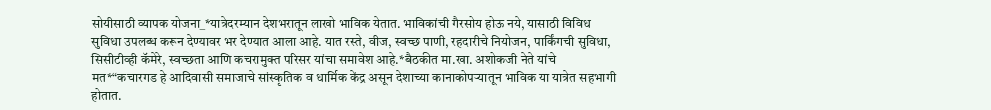सोयीसाठी व्यापक योजना_*यात्रेदरम्यान देशभरातून लाखो भाविक येतात. भाविकांची गैरसोय होऊ नये, यासाठी विविध सुविधा उपलब्ध करून देण्यावर भर देण्यात आला आहे. यात रस्ते, वीज, स्वच्छ पाणी, रहदारीचे नियोजन, पार्किंगची सुविधा, सिसीटीव्ही कॅमेरे, स्वच्छता आणि कचरामुक्त परिसर यांचा समावेश आहे.*बैठकीत मा.खा. अशोकजी नेते यांचे मत*“कचारगड हे आदिवासी समाजाचे सांस्कृतिक व धार्मिक केंद्र असून देशाच्या कानाकोपऱ्यातून भाविक या यात्रेत सहभागी होतात.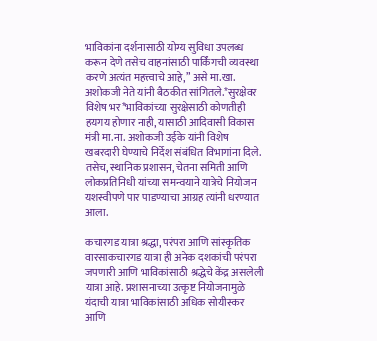भाविकांना दर्शनासाठी योग्य सुविधा उपलब्ध करून देणे तसेच वाहनांसाठी पार्किंगची व्यवस्था करणे अत्यंत महत्त्वाचे आहे,” असे मा.खा. अशोकजी नेते यांनी बैठकीत सांगितले.*सुरक्षेवर विशेष भर*भाविकांच्या सुरक्षेसाठी कोणतीही हयगय होणार नाही, यासाठी आदिवासी विकास मंत्री मा.ना. अशोकजी उईके यांनी विशेष खबरदारी घेण्याचे निर्देश संबंधित विभागांना दिले. तसेच, स्थानिक प्रशासन, चेतना समिती आणि लोकप्रतिनिधी यांच्या समन्वयाने यात्रेचे नियोजन यशस्वीपणे पार पाडण्याचा आग्रह त्यांनी धरण्यात आला.

कचारगड यात्रा श्रद्धा, परंपरा आणि सांस्कृतिक वारसाकचारगड यात्रा ही अनेक दशकांची परंपरा जपणारी आणि भाविकांसाठी श्रद्धेचे केंद्र असलेली यात्रा आहे. प्रशासनाच्या उत्कृष्ट नियोजनामुळे यंदाची यात्रा भाविकांसाठी अधिक सोयीस्कर आणि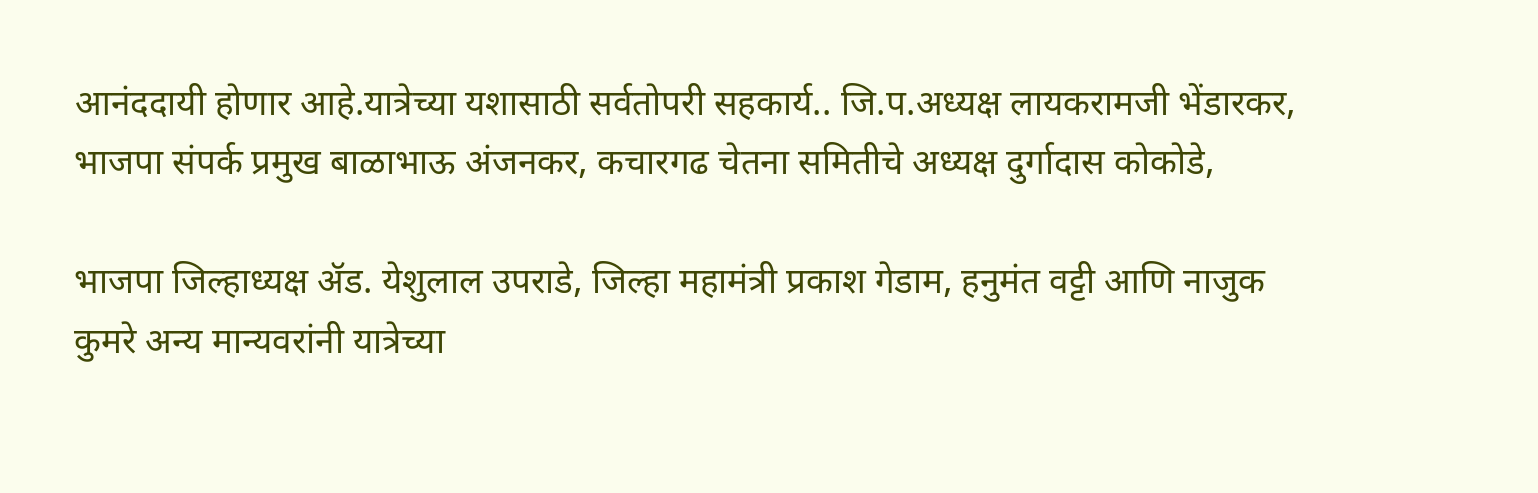आनंददायी होणार आहे.यात्रेच्या यशासाठी सर्वतोपरी सहकार्य.. जि.प.अध्यक्ष लायकरामजी भेंडारकर, भाजपा संपर्क प्रमुख बाळाभाऊ अंजनकर, कचारगढ चेतना समितीचे अध्यक्ष दुर्गादास कोकोडे,

भाजपा जिल्हाध्यक्ष ॲड. येशुलाल उपराडे, जिल्हा महामंत्री प्रकाश गेडाम, हनुमंत वट्टी आणि नाजुक कुमरे अन्य मान्यवरांनी यात्रेच्या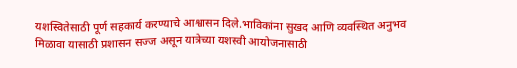यशस्वितेसाठी पूर्ण सहकार्य करण्याचे आश्वासन दिले.भाविकांना सुखद आणि व्यवस्थित अनुभव मिळावा यासाठी प्रशासन सज्ज असून यात्रेच्या यशस्वी आयोजनासाठी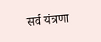सर्व यंत्रणा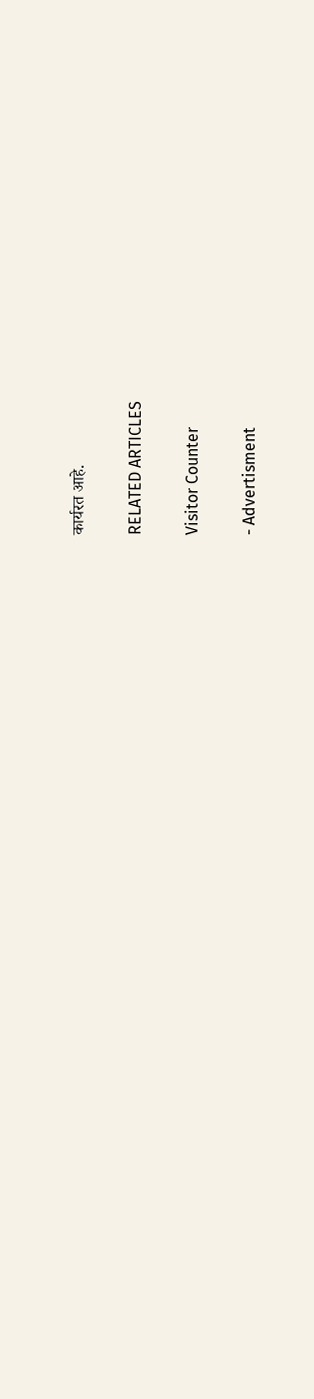कार्यरत आहे.

RELATED ARTICLES

Visitor Counter

- Advertisment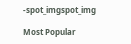-spot_imgspot_img

Most Popular